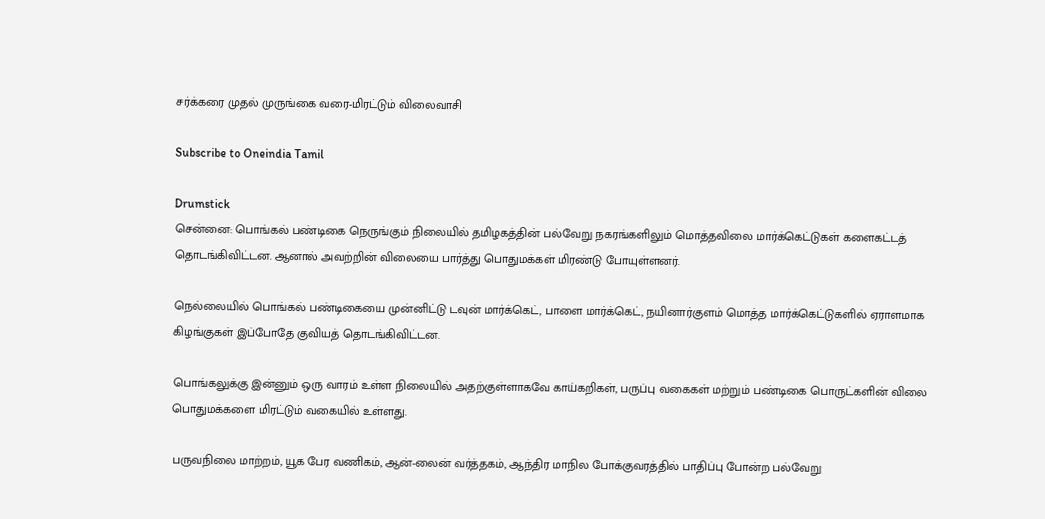சர்க்கரை முதல் முருங்கை வரை-மிரட்டும் விலைவாசி

Subscribe to Oneindia Tamil

Drumstick
சென்னை: பொங்கல் பண்டிகை நெருங்கும் நிலையில் தமிழகத்தின் பல்வேறு நகரங்களிலும் மொத்தவிலை மார்க்கெட்டுகள் களைகட்டத் தொடங்கிவிட்டன. ஆனால் அவற்றின் விலையை பார்த்து பொதுமக்கள் மிரண்டு போயுள்ளனர்.

நெல்லையில் பொங்கல் பண்டிகையை முன்னிட்டு டவுன் மார்க்கெட், பாளை மார்க்கெட், நயினார்குளம் மொத்த மார்க்கெட்டுகளில் ஏராளமாக கிழங்குகள் இப்போதே குவியத் தொடங்கிவிட்டன.

பொங்கலுக்கு இன்னும் ஒரு வாரம் உள்ள நிலையில் அதற்குள்ளாகவே காய்கறிகள், பருப்பு வகைகள் மற்றும் பண்டிகை பொருட்களின் விலை பொதுமக்களை மிரட்டும் வகையில் உள்ளது.

பருவநிலை மாற்றம், யூக பேர வணிகம், ஆன்-லைன் வர்த்தகம், ஆந்திர மாநில போக்குவரத்தில் பாதிப்பு போன்ற பல்வேறு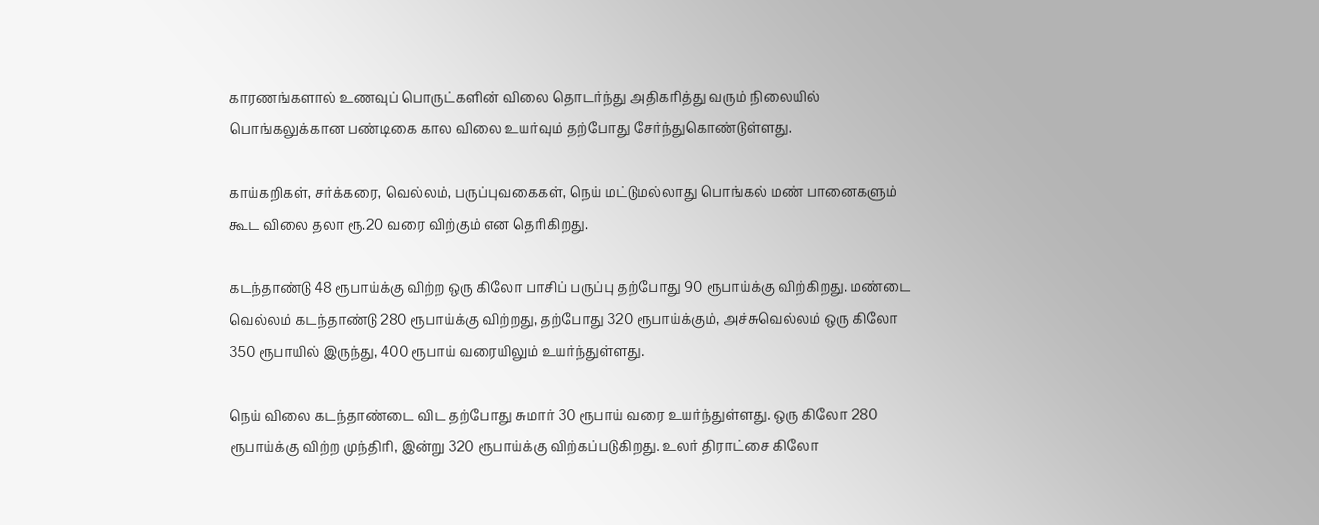காரணங்களால் உணவுப் பொருட்களின் விலை தொடர்ந்து அதிகரித்து வரும் நிலையில் பொங்கலுக்கான பண்டிகை கால விலை உயர்வும் தற்போது சேர்ந்துகொண்டுள்ளது.

காய்கறிகள், சர்க்கரை, வெல்லம், பருப்புவகைகள், நெய் மட்டுமல்லாது பொங்கல் மண் பானைகளும் கூட விலை தலா ரூ.20 வரை விற்கும் என தெரிகிறது.

கடந்தாண்டு 48 ரூபாய்க்கு விற்ற ஒரு கிலோ பாசிப் பருப்பு தற்போது 90 ரூபாய்க்கு விற்கிறது. மண்டை வெல்லம் கடந்தாண்டு 280 ரூபாய்க்கு விற்றது, தற்போது 320 ரூபாய்க்கும், அச்சுவெல்லம் ஒரு கிலோ 350 ரூபாயில் இருந்து, 400 ரூபாய் வரையிலும் உயர்ந்துள்ளது.

நெய் விலை கடந்தாண்டை விட தற்போது சுமார் 30 ரூபாய் வரை உயர்ந்துள்ளது. ஒரு கிலோ 280 ரூபாய்க்கு விற்ற முந்திரி, இன்று 320 ரூபாய்க்கு விற்கப்படுகிறது. உலர் திராட்சை கிலோ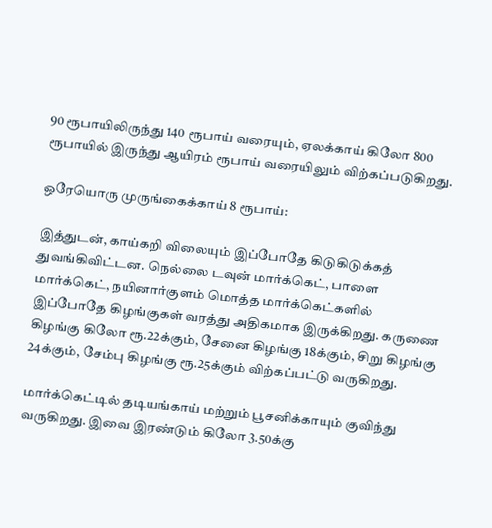90 ரூபாயிலிருந்து 140 ரூபாய் வரையும், ஏலக்காய் கிலோ 800 ரூபாயில் இருந்து ஆயிரம் ரூபாய் வரையிலும் விற்கப்படுகிறது.

ஒரேயொரு முருங்கைக்காய் 8 ரூபாய்:

இத்துடன், காய்கறி விலையும் இப்போதே கிடுகிடுக்கத் துவங்கிவிட்டன. நெல்லை டவுன் மார்க்கெட், பாளை மார்க்கெட், நயினார்குளம் மொத்த மார்க்கெட்களில் இப்போதே கிழங்குகள் வரத்து அதிகமாக இருக்கிறது. கருணை கிழங்கு கிலோ ரூ.22க்கும், சேனை கிழங்கு 18க்கும், சிறு கிழங்கு 24க்கும், சேம்பு கிழங்கு ரூ.25க்கும் விற்கப்பட்டு வருகிறது.

மார்க்கெட்டில் தடியங்காய் மற்றும் பூசனிக்காயும் குவிந்து வருகிறது. இவை இரண்டும் கிலோ 3.50க்கு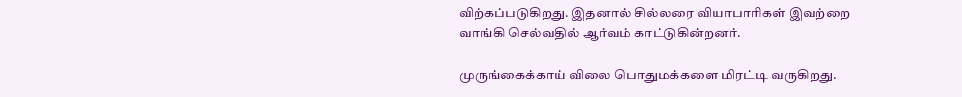விற்கப்படுகிறது. இதனால் சில்லரை வியாபாரிகள் இவற்றை வாங்கி செல்வதில் ஆர்வம் காட்டுகின்றனர்.

முருங்கைக்காய் விலை பொதுமக்களை மிரட்டி வருகிறது.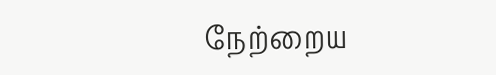நேற்றைய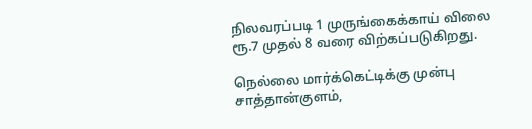நிலவரப்படி 1 முருங்கைக்காய் விலை ரூ.7 முதல் 8 வரை விற்கப்படுகிறது.

நெல்லை மார்க்கெட்டிக்கு முன்பு சாத்தான்குளம்,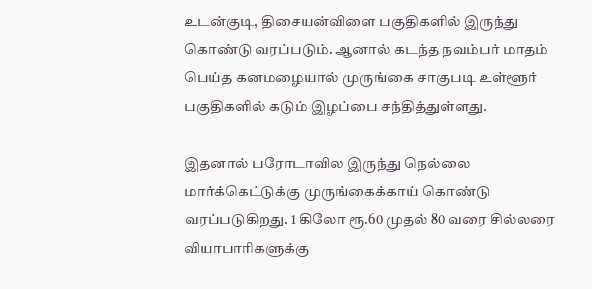உடன்குடி, திசையன்விளை பகுதிகளில் இருந்து கொண்டு வரப்படும். ஆனால் கடந்த நவம்பர் மாதம் பெய்த கனமழையால் முருங்கை சாகுபடி உள்ளூர் பகுதிகளில் கடும் இழப்பை சந்தித்துள்ளது.

இதனால் பரோடாவில இருந்து நெல்லை மார்க்கெட்டுக்கு முருங்கைக்காய் கொண்டு வரப்படுகிறது. 1 கிலோ ரூ.60 முதல் 80 வரை சில்லரை வியாபாரிகளுக்கு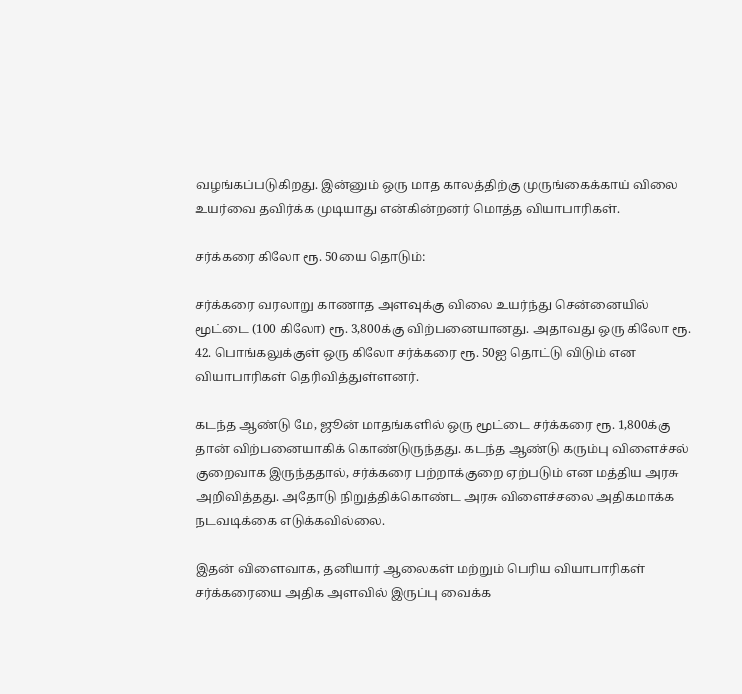வழங்கப்படுகிறது. இன்னும் ஒரு மாத காலத்திற்கு முருங்கைக்காய் விலை உயர்வை தவிர்க்க முடியாது என்கின்றனர் மொத்த வியாபாரிகள்.

சர்க்கரை கிலோ ரூ. 50யை தொடும்:

சர்க்கரை வரலாறு காணாத அளவுக்கு விலை உயர்ந்து சென்னையில் மூட்டை (100 கிலோ) ரூ. 3,800க்கு விற்பனையானது. அதாவது ஒரு கிலோ ரூ. 42. பொங்கலுக்குள் ஒரு கிலோ சர்க்கரை ரூ. 50ஐ தொட்டு விடும் என வியாபாரிகள் தெரிவித்துள்ளனர்.

கடந்த ஆண்டு மே, ஜூன் மாதங்களில் ஒரு மூட்டை சர்க்கரை ரூ. 1,800க்கு தான் விற்பனையாகிக் கொண்டுருந்தது. கடந்த ஆண்டு கரும்பு விளைச்சல் குறைவாக இருந்ததால், சர்க்கரை பற்றாக்குறை ஏற்படும் என மத்திய அரசு அறிவித்தது. அதோடு நிறுத்திக்கொண்ட அரசு விளைச்சலை அதிகமாக்க நடவடிக்கை எடுக்கவில்லை.

இதன் விளைவாக, தனியார் ஆலைகள் மற்றும் பெரிய வியாபாரிகள் சர்க்கரையை அதிக அளவில் இருப்பு வைக்க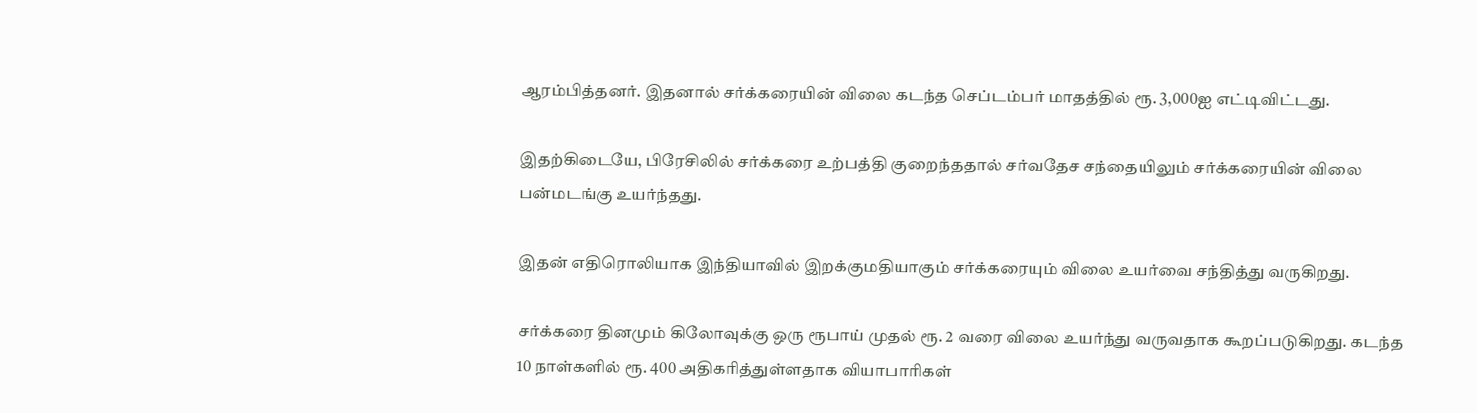ஆரம்பித்தனர். இதனால் சர்க்கரையின் விலை கடந்த செப்டம்பர் மாதத்தில் ரூ. 3,000ஐ எட்டிவிட்டது.

இதற்கிடையே, பிரேசிலில் சர்க்கரை உற்பத்தி குறைந்ததால் சர்வதேச சந்தையிலும் சர்க்கரையின் விலை பன்மடங்கு உயர்ந்தது.

இதன் எதிரொலியாக இந்தியாவில் இறக்குமதியாகும் சர்க்கரையும் விலை உயர்வை சந்தித்து வருகிறது.

சர்க்கரை தினமும் கிலோவுக்கு ஒரு ரூபாய் முதல் ரூ. 2 வரை விலை உயர்ந்து வருவதாக கூறப்படுகிறது. கடந்த 10 நாள்களில் ரூ. 400 அதிகரித்துள்ளதாக வியாபாரிகள்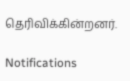தெரிவிக்கின்றனர்.

Notifications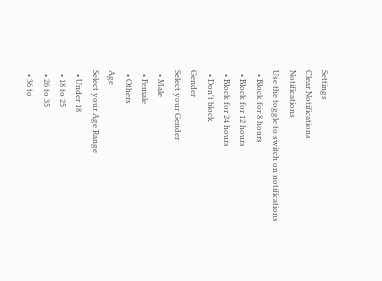Settings
Clear Notifications
Notifications
Use the toggle to switch on notifications
  • Block for 8 hours
  • Block for 12 hours
  • Block for 24 hours
  • Don't block
Gender
Select your Gender
  • Male
  • Female
  • Others
Age
Select your Age Range
  • Under 18
  • 18 to 25
  • 26 to 35
  • 36 to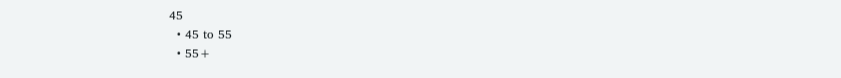45
  • 45 to 55
  • 55+